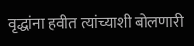वृद्धांना हवीत त्यांच्याशी बोलणारी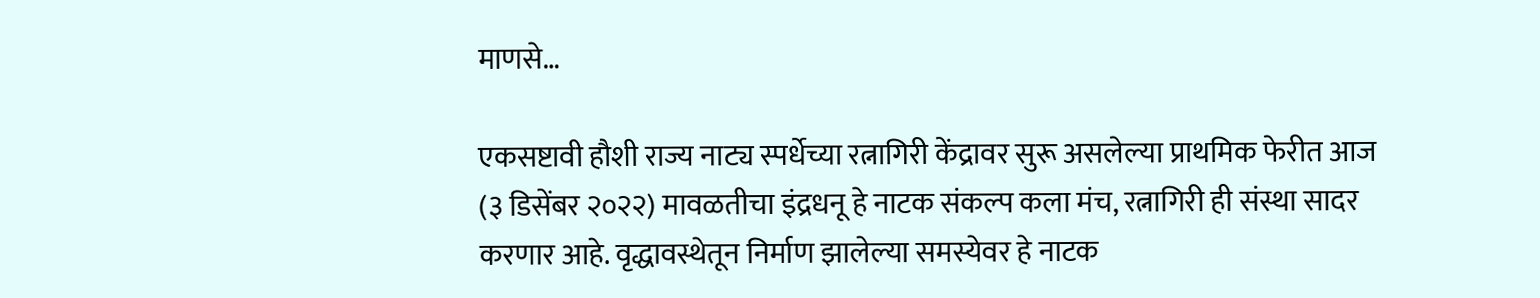माणसे…

एकसष्टावी हौशी राज्य नाट्य स्पर्धेच्या रत्नागिरी केंद्रावर सुरू असलेल्या प्राथमिक फेरीत आज (३ डिसेंबर २०२२) मावळतीचा इंद्रधनू हे नाटक संकल्प कला मंच, रत्नागिरी ही संस्था सादर करणार आहे. वृद्धावस्थेतून निर्माण झालेल्या समस्येवर हे नाटक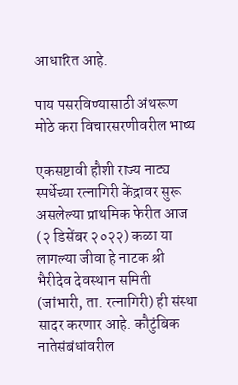आधारित आहे.

पाय पसरविण्यासाठी अंथरूण मोठे करा विचारसरणीवरील भाष्य

एकसष्टावी हौशी राज्य नाट्य स्पर्धेच्या रत्नागिरी केंद्रावर सुरू असलेल्या प्राथमिक फेरीत आज (२ डिसेंबर २०२२) कळा या लागल्या जीवा हे नाटक श्री भैरीदेव देवस्थान समिती (जांभारी, ता. रत्नागिरी) ही संस्था सादर करणार आहे. कौटुंबिक नातेसंबंधांवरील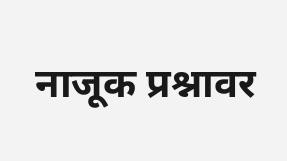नाजूक प्रश्नावर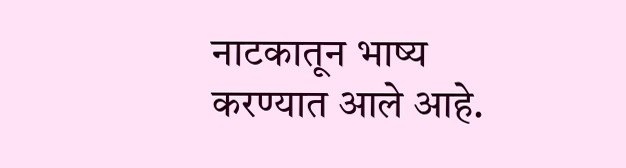नाटकातून भाष्य करण्यात आले आहे.